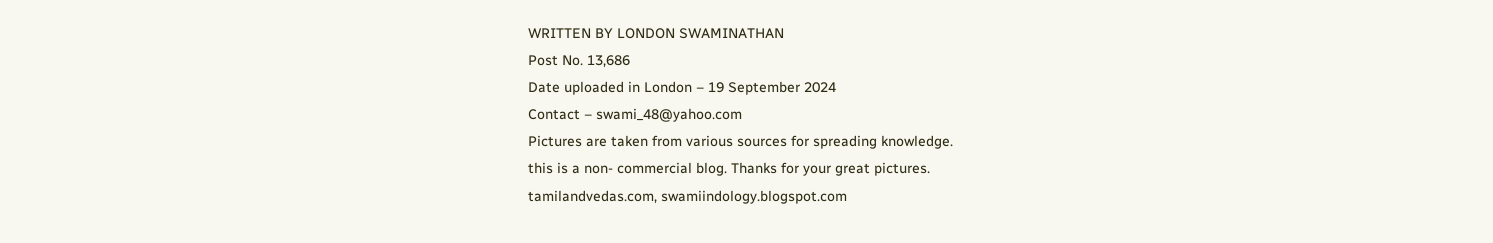WRITTEN BY LONDON SWAMINATHAN
Post No. 13,686
Date uploaded in London – 19 September 2024
Contact – swami_48@yahoo.com
Pictures are taken from various sources for spreading knowledge.
this is a non- commercial blog. Thanks for your great pictures.
tamilandvedas.com, swamiindology.blogspot.com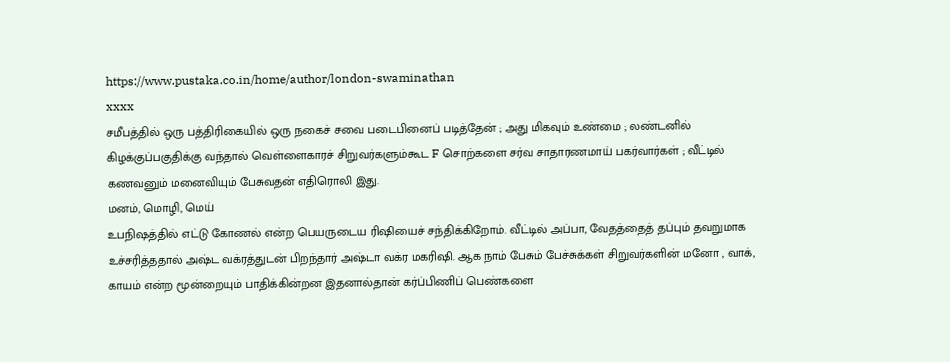https://www.pustaka.co.in/home/author/london-swaminathan
xxxx
சமீபத்தில் ஒரு பத்திரிகையில் ஒரு நகைச் சவை படைபினைப் படித்தேன் ; அது மிகவும் உண்மை ; லண்டனில் கிழக்குப்பகுதிக்கு வந்தால் வெள்ளைகாரச் சிறுவர்களும்கூட F சொற்களை சர்வ சாதாரணமாய் பகர்வார்கள் ; வீட்டில் கணவனும் மனைவியும் பேசுவதன் எதிரொலி இது.
மனம், மொழி, மெய்
உபநிஷத்தில் எட்டு கோணல் என்ற பெயருடைய ரிஷியைச் சந்திக்கிறோம். வீட்டில் அப்பா, வேதத்தைத் தப்பும் தவறுமாக உச்சரித்ததால் அஷ்ட வக்ரத்துடன் பிறந்தார் அஷ்டா வக்ர மகரிஷி. ஆக நாம் பேசும் பேச்சுக்கள் சிறுவர்களின் மனோ , வாக், காயம் என்ற மூன்றையும் பாதிக்கின்றன இதனால்தான் கர்ப்பிணிப் பெண்களை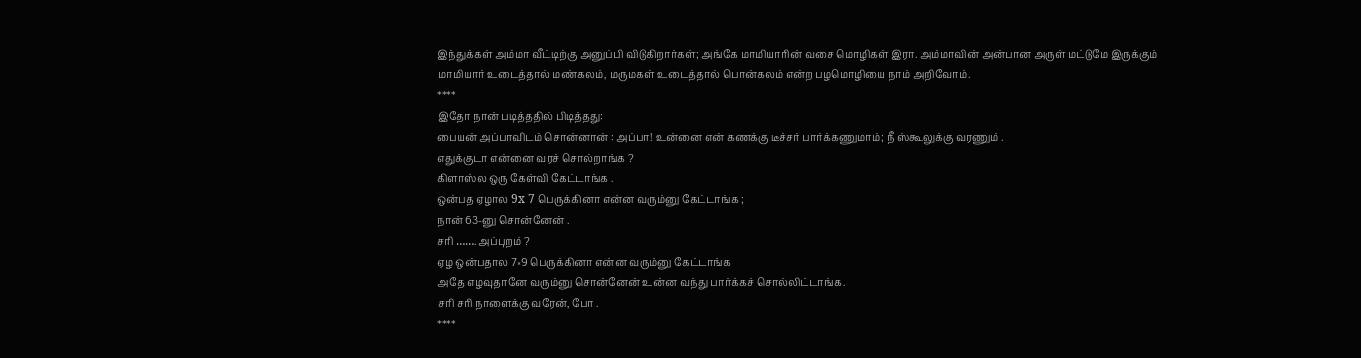இந்துக்கள் அம்மா வீட்டிற்கு அனுப்பி விடுகிறார்கள்; அங்கே மாமியாரின் வசை மொழிகள் இரா. அம்மாவின் அன்பான அருள் மட்டுமே இருக்கும் மாமியார் உடைத்தால் மண்கலம், மருமகள் உடைத்தால் பொன்கலம் என்ற பழமொழியை நாம் அறிவோம்.
****
இதோ நான் படித்ததில் பிடித்தது:
பையன் அப்பாவிடம் சொன்னான் : அப்பா! உன்னை என் கணக்கு டீச்சர் பார்க்கணுமாம்; நீ ஸ்கூலுக்கு வரணும் .
எதுக்குடா என்னை வரச் சொல்றாங்க ?
கிளாஸ்ல ஒரு கேள்வி கேட்டாங்க .
ஒன்பத ஏழால 9x 7 பெருக்கினா என்ன வரும்னு கேட்டாங்க ;
நான் 63-னு சொன்னேன் .
சரி ……. அப்புறம் ?
ஏழ ஒன்பதால 7×9 பெருக்கினா என்ன வரும்னு கேட்டாங்க
அதே எழவுதானே வரும்னு சொன்னேன் உன்ன வந்து பார்க்கச் சொல்லிட்டாங்க.
சரி சரி நாளைக்கு வரேன், போ .
****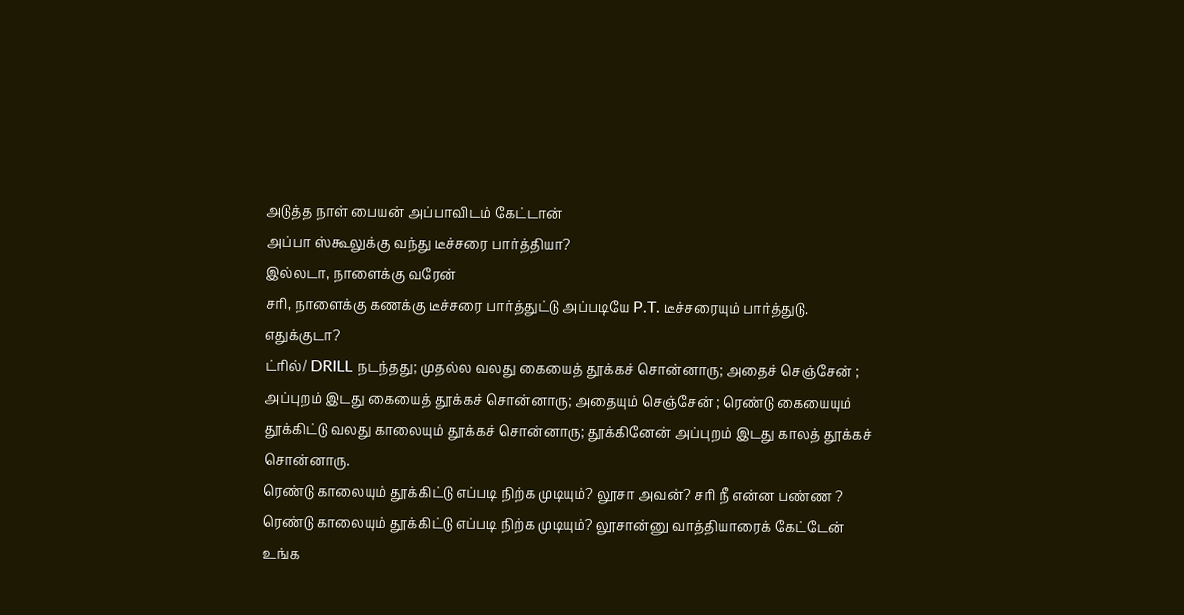அடுத்த நாள் பையன் அப்பாவிடம் கேட்டான்
அப்பா ஸ்கூலுக்கு வந்து டீச்சரை பார்த்தியா?
இல்லடா, நாளைக்கு வரேன்
சரி, நாளைக்கு கணக்கு டீச்சரை பார்த்துட்டு அப்படியே P.T. டீச்சரையும் பார்த்துடு.
எதுக்குடா?
ட்ரில்/ DRILL நடந்தது; முதல்ல வலது கையைத் தூக்கச் சொன்னாரு; அதைச் செஞ்சேன் ; அப்புறம் இடது கையைத் தூக்கச் சொன்னாரு; அதையும் செஞ்சேன் ; ரெண்டு கையையும் தூக்கிட்டு வலது காலையும் தூக்கச் சொன்னாரு; தூக்கினேன் அப்புறம் இடது காலத் தூக்கச் சொன்னாரு.
ரெண்டு காலையும் தூக்கிட்டு எப்படி நிற்க முடியும்? லூசா அவன்? சரி நீ என்ன பண்ண ?
ரெண்டு காலையும் தூக்கிட்டு எப்படி நிற்க முடியும்? லூசான்னு வாத்தியாரைக் கேட்டேன்
உங்க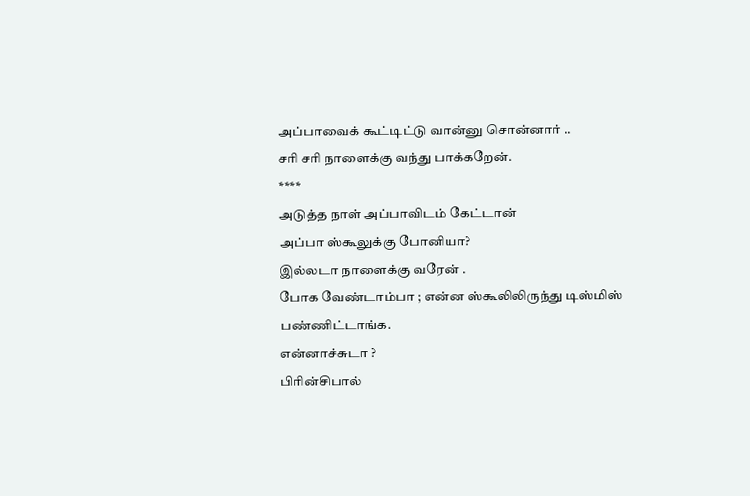அப்பாவைக் கூட்டிட்டு வான்னு சொன்னார் ..
சரி சரி நாளைக்கு வந்து பாக்கறேன்.
****
அடுத்த நாள் அப்பாவிடம் கேட்டான்
அப்பா ஸ்கூலுக்கு போனியா?
இல்லடா நாளைக்கு வரேன் .
போக வேண்டாம்பா ; என்ன ஸ்கூலிலிருந்து டிஸ்மிஸ் பண்ணிட்டாங்க.
என்னாச்சுடா ?
பிரின்சிபால்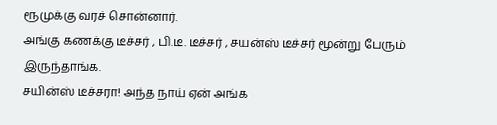ரூமுக்கு வரச் சொன்னார்.
அங்கு கணக்கு டீச்சர் , பி.டீ. டீச்சர் , சயன்ஸ் டீச்சர் மூன்று பேரும் இருந்தாங்க.
சயின்ஸ் டீச்சரா! அந்த நாய் ஏன் அங்க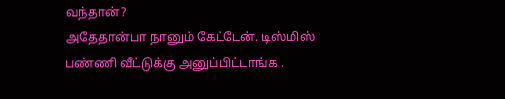வந்தான்?
அதேதான்பா நானும் கேட்டேன். டிஸ்மிஸ் பண்ணி வீட்டுக்கு அனுப்பிட்டாங்க .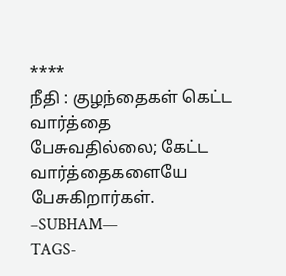****
நீதி : குழந்தைகள் கெட்ட வார்த்தை பேசுவதில்லை; கேட்ட வார்த்தைகளையே பேசுகிறார்கள்.
–SUBHAM—
TAGS-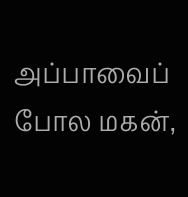அப்பாவைப் போல மகன்,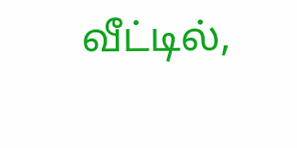வீட்டில்,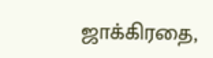ஜாக்கிரதை,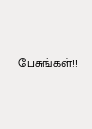பேசுங்கள்!!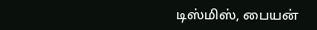டிஸ்மிஸ், பையன்